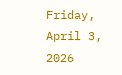Friday, April 3, 2026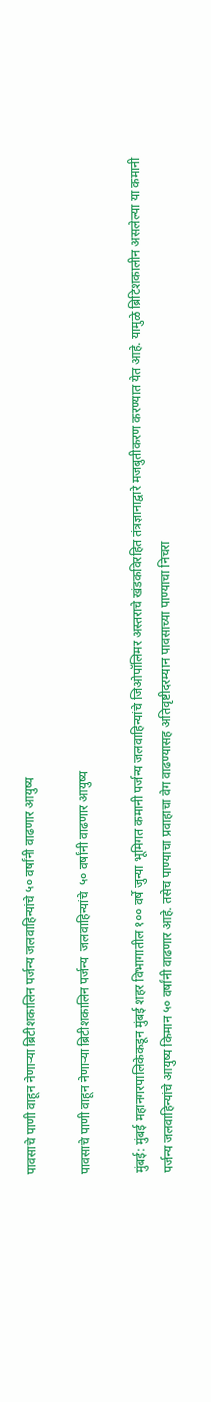पावसाचे पाणी वाहून नेणाऱ्या ब्रिटीशकालिन पर्जन्य जलवाहिन्यांचे ५० वर्षांनी वाढणार आयुष्य

पावसाचे पाणी वाहून नेणाऱ्या ब्रिटीशकालिन पर्जन्य  जलवाहिन्यांचे  ५० वर्षांनी वाढणार आयुष्य

मुंबई: मुंबई महानगरपालिकेकडून मुंबई शहर विभागातील १०० वर्षे जुन्या भूमिगत कमानी पर्जन्य जलवाहिन्यांचे जिओपॉलिमर अस्तराचे खंडकविरहित तंत्रज्ञानाद्वारे मजबुतीकरण करण्यात येत आहे. यामुळे ब्रिटिशकालीन असलेल्या या कमानी पर्जन्य जलवाहिन्यांचे आयुष्य किमान ५० वर्षांनी वाढणार आहे. तसेच पाण्याचा प्रवाहाचा वेग वाढण्यासह अतिवृष्टीदरम्यान पावसाच्या पाण्याचा निचरा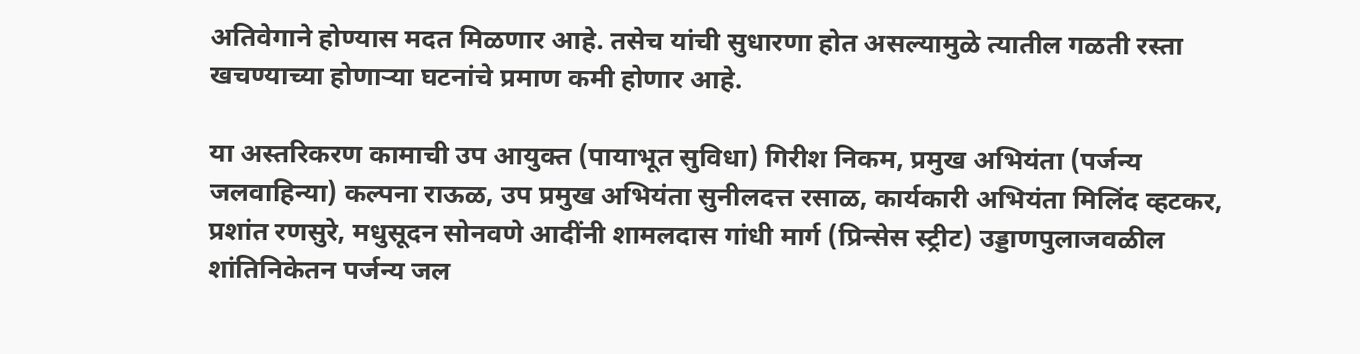अतिवेगाने होण्यास मदत मिळणार आहे. तसेच यांची सुधारणा होत असल्यामुळे त्यातील गळती रस्ता खचण्याच्या होणाऱ्या घटनांचे प्रमाण कमी होणार आहे.

या अस्तरिकरण कामाची उप आयुक्त (पायाभूत सुविधा) गिरीश निकम, प्रमुख अभियंता (पर्जन्य जलवाहिन्या) कल्पना राऊळ, उप प्रमुख अभियंता सुनीलदत्त रसाळ, कार्यकारी अभियंता मिलिंद व्हटकर, प्रशांत रणसुरे, मधुसूदन सोनवणे आदींनी शामलदास गांधी मार्ग (प्रिन्सेस स्ट्रीट) उड्डाणपुलाजवळील शांतिनिकेतन पर्जन्य जल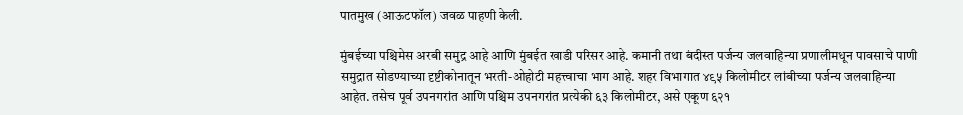पातमुख (आऊटफॉल) जवळ पाहणी केली.

मुंबईच्या पश्चिमेस अरबी समुद्र आहे आणि मुंबईत खाडी परिसर आहे. कमानी तथा बंदीस्त पर्जन्य जलवाहिन्या प्रणालीमधून पावसाचे पाणी समुद्रात सोडण्याच्या दृष्टीकोनातून भरती-ओहोटी महत्त्वाचा भाग आहे. शहर विभागात ४९५ किलोमीटर लांबीच्या पर्जन्य जलवाहिन्या आहेत. तसेच पूर्व उपनगरांत आणि पश्चिम उपनगरांत प्रत्येकी ६३ किलोमीटर, असे एकूण ६२१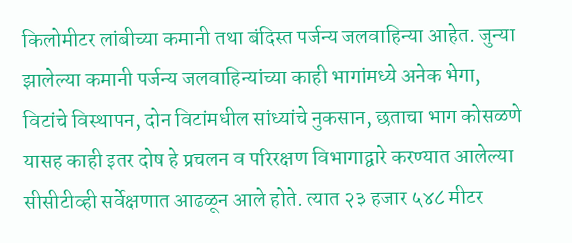किलोमीटर लांबीच्या कमानी तथा बंदिस्त पर्जन्य जलवाहिन्या आहेत. जुन्या झालेल्या कमानी पर्जन्य जलवाहिन्यांच्या काही भागांमध्ये अनेक भेगा, विटांचे विस्थापन, दोन विटांमधील सांध्यांचे नुकसान, छताचा भाग कोसळणे यासह काही इतर दोष हे प्रचलन व परिरक्षण विभागाद्वारे करण्यात आलेल्या सीसीटीव्ही सर्वेक्षणात आढळून आले होते. त्यात २३ हजार ५४८ मीटर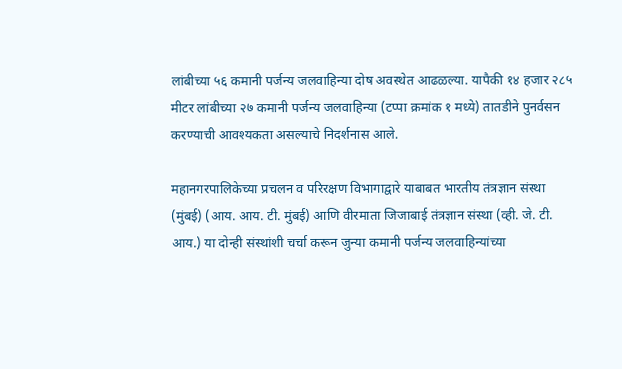लांबीच्या ५६ कमानी पर्जन्य जलवाहिन्या दोष अवस्थेत आढळल्या. यापैकी १४ हजार २८५ मीटर लांबीच्या २७ कमानी पर्जन्य जलवाहिन्या (टप्पा क्रमांक १ मध्ये) तातडीने पुनर्वसन करण्याची आवश्यकता असल्याचे निदर्शनास आले.

महानगरपालिकेच्या प्रचलन व परिरक्षण विभागाद्वारे याबाबत भारतीय तंत्रज्ञान संस्था (मुंबई) (आय. आय. टी. मुंबई) आणि वीरमाता जिजाबाई तंत्रज्ञान संस्था (व्ही. जे. टी. आय.) या दोन्ही संस्थांशी चर्चा करून जुन्या कमानी पर्जन्य जलवाहिन्यांच्या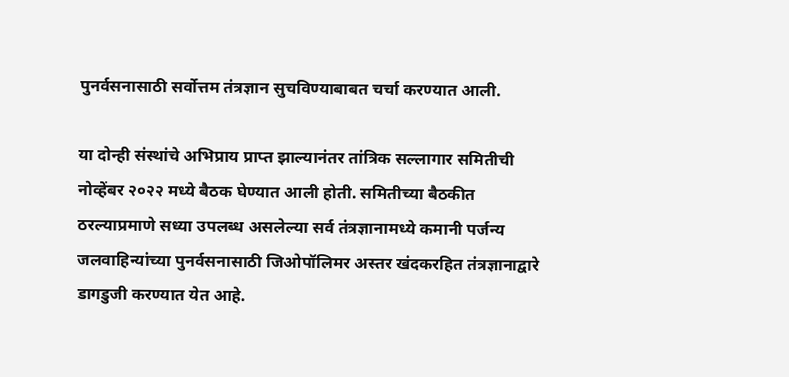पुनर्वसनासाठी सर्वोत्तम तंत्रज्ञान सुचविण्याबाबत चर्चा करण्यात आली.

या दोन्ही संस्थांचे अभिप्राय प्राप्त झाल्यानंतर तांत्रिक सल्लागार समितीची नोव्हेंबर २०२२ मध्ये बैठक घेण्यात आली होती. समितीच्या बैठकीत ठरल्याप्रमाणे सध्या उपलब्ध असलेल्या सर्व तंत्रज्ञानामध्ये कमानी पर्जन्य जलवाहिन्यांच्या पुनर्वसनासाठी जिओपॉलिमर अस्तर खंदकरहित तंत्रज्ञानाद्वारे डागडुजी करण्यात येत आहे.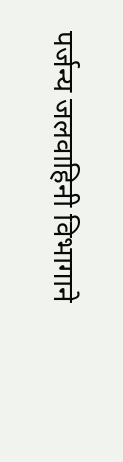पर्जन्य जलवाहिनी विभागाने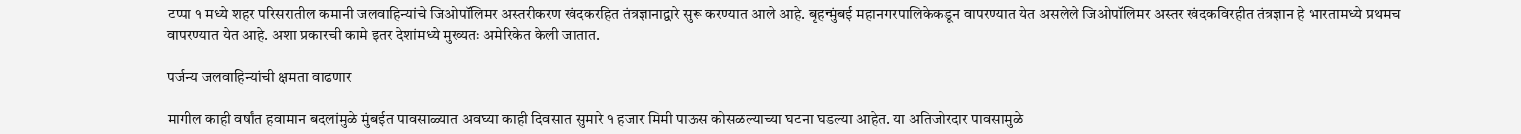टप्पा १ मध्ये शहर परिसरातील कमानी जलवाहिन्यांचे जिओपॉलिमर अस्तरीकरण खंदकरहित तंत्रज्ञानाद्वारे सुरू करण्यात आले आहे. बृहन्मुंबई महानगरपालिकेकडून वापरण्यात येत असलेले जिओपॉलिमर अस्तर खंदकविरहीत तंत्रज्ञान हे भारतामध्ये प्रथमच वापरण्यात येत आहे. अशा प्रकारची कामे इतर देशांमध्ये मुख्यतः अमेरिकेत केली जातात.

पर्जन्य जलवाहिन्यांची क्षमता वाढणार

मागील काही वर्षांत हवामान बदलांमुळे मुंबईत पावसाळ्यात अवघ्या काही दिवसात सुमारे १ हजार मिमी पाऊस कोसळल्याच्या घटना घडल्या आहेत. या अतिजोरदार पावसामुळे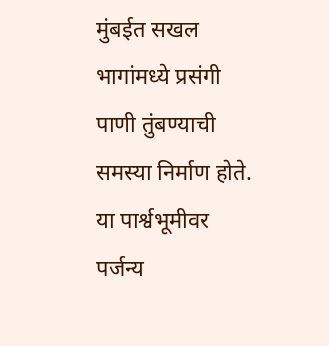मुंबईत सखल भागांमध्ये प्रसंगी पाणी तुंबण्याची समस्या निर्माण होते. या पार्श्वभूमीवर पर्जन्य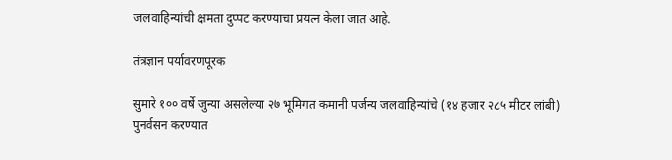जलवाहिन्यांची क्षमता दुप्पट करण्याचा प्रयत्न केला जात आहे.

तंत्रज्ञान पर्यावरणपूरक

सुमारे १०० वर्षे जुन्या असलेल्या २७ भूमिगत कमानी पर्जन्य जलवाहिन्यांचे (१४ हजार २८५ मीटर लांबी) पुनर्वसन करण्यात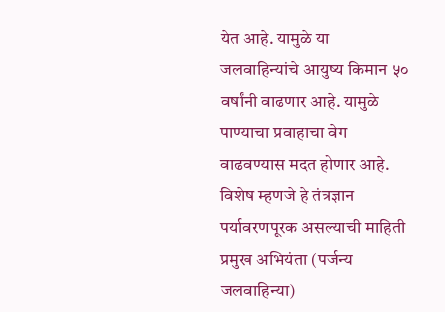येत आहे. यामुळे या जलवाहिन्यांचे आयुष्य किमान ५० वर्षांनी वाढणार आहे. यामुळे पाण्याचा प्रवाहाचा वेग वाढवण्यास मदत होणार आहे. विशेष म्हणजे हे तंत्रज्ञान पर्यावरणपूरक असल्याची माहिती प्रमुख अभियंता (पर्जन्य जलवाहिन्या)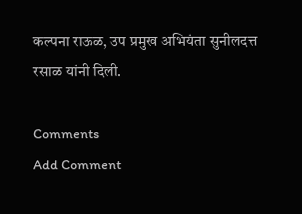कल्पना राऊळ, उप प्रमुख अभियंता सुनीलदत्त रसाळ यांनी दिली.

Comments
Add Comment